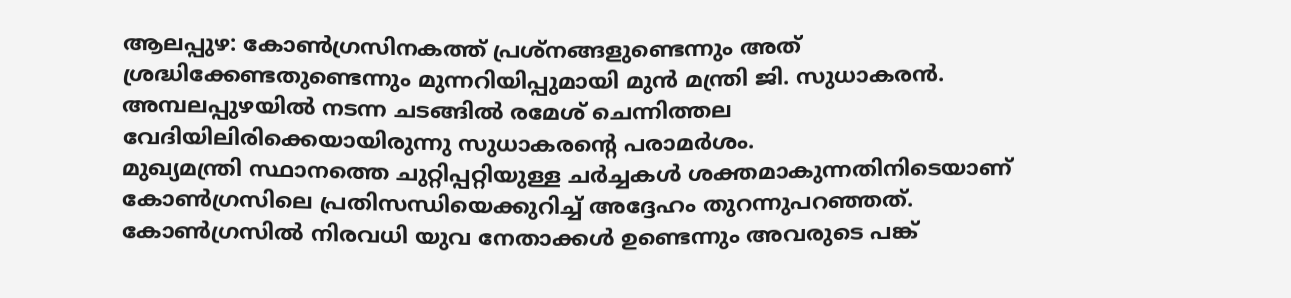ആലപ്പുഴ: കോൺഗ്രസിനകത്ത് പ്രശ്നങ്ങളുണ്ടെന്നും അത് ശ്രദ്ധിക്കേണ്ടതുണ്ടെന്നും മുന്നറിയിപ്പുമായി മുൻ മന്ത്രി ജി. സുധാകരൻ. അമ്പലപ്പുഴയിൽ നടന്ന ചടങ്ങിൽ രമേശ് ചെന്നിത്തല വേദിയിലിരിക്കെയായിരുന്നു സുധാകരന്റെ പരാമർശം.
മുഖ്യമന്ത്രി സ്ഥാനത്തെ ചുറ്റിപ്പറ്റിയുള്ള ചർച്ചകൾ ശക്തമാകുന്നതിനിടെയാണ് കോൺഗ്രസിലെ പ്രതിസന്ധിയെക്കുറിച്ച് അദ്ദേഹം തുറന്നുപറഞ്ഞത്. കോൺഗ്രസിൽ നിരവധി യുവ നേതാക്കൾ ഉണ്ടെന്നും അവരുടെ പങ്ക്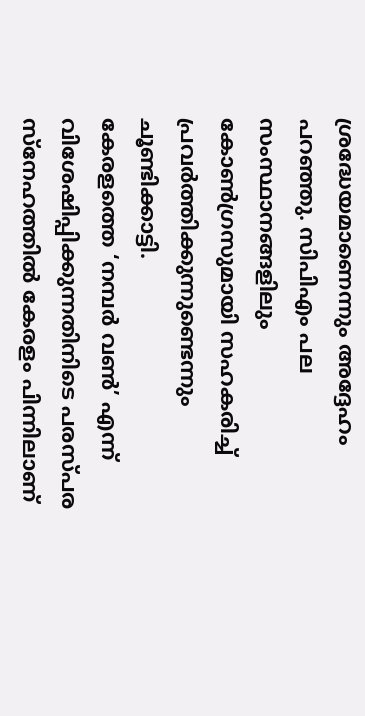ശ്രദ്ധേയമാണെന്നും അദ്ദേഹം പറഞ്ഞു. സിപിഎം പല സംസ്ഥാനങ്ങളിലും കോൺഗ്രസുമായി സഹകരിച്ച് പ്രവർത്തിക്കുന്നുണ്ടെന്നും ചൂണ്ടിക്കാട്ടി.
കേരളത്തെ ‘നമ്പർ വൺ’ എന്ന് വിശേഷിപ്പിക്കുന്നതിനിടെ പരസ്പര സ്നേഹത്തിൽ കേരളം പിന്നിലാണ്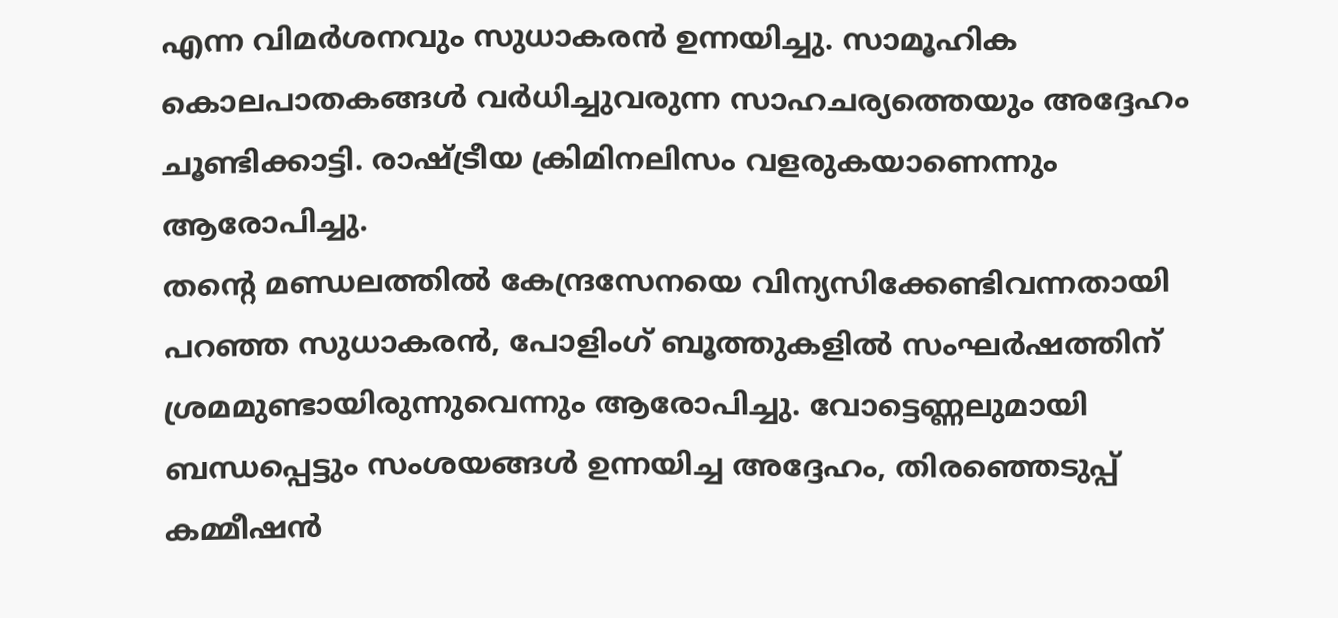എന്ന വിമർശനവും സുധാകരൻ ഉന്നയിച്ചു. സാമൂഹിക കൊലപാതകങ്ങൾ വർധിച്ചുവരുന്ന സാഹചര്യത്തെയും അദ്ദേഹം ചൂണ്ടിക്കാട്ടി. രാഷ്ട്രീയ ക്രിമിനലിസം വളരുകയാണെന്നും ആരോപിച്ചു.
തന്റെ മണ്ഡലത്തിൽ കേന്ദ്രസേനയെ വിന്യസിക്കേണ്ടിവന്നതായി പറഞ്ഞ സുധാകരൻ, പോളിംഗ് ബൂത്തുകളിൽ സംഘർഷത്തിന് ശ്രമമുണ്ടായിരുന്നുവെന്നും ആരോപിച്ചു. വോട്ടെണ്ണലുമായി ബന്ധപ്പെട്ടും സംശയങ്ങൾ ഉന്നയിച്ച അദ്ദേഹം, തിരഞ്ഞെടുപ്പ് കമ്മീഷൻ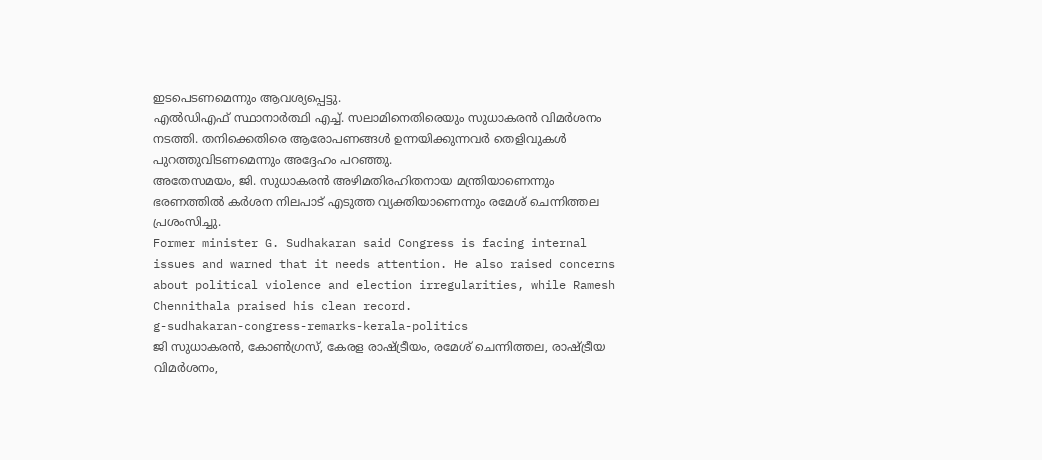ഇടപെടണമെന്നും ആവശ്യപ്പെട്ടു.
എൽഡിഎഫ് സ്ഥാനാർത്ഥി എച്ച്. സലാമിനെതിരെയും സുധാകരൻ വിമർശനം നടത്തി. തനിക്കെതിരെ ആരോപണങ്ങൾ ഉന്നയിക്കുന്നവർ തെളിവുകൾ പുറത്തുവിടണമെന്നും അദ്ദേഹം പറഞ്ഞു.
അതേസമയം, ജി. സുധാകരൻ അഴിമതിരഹിതനായ മന്ത്രിയാണെന്നും ഭരണത്തിൽ കർശന നിലപാട് എടുത്ത വ്യക്തിയാണെന്നും രമേശ് ചെന്നിത്തല പ്രശംസിച്ചു.
Former minister G. Sudhakaran said Congress is facing internal issues and warned that it needs attention. He also raised concerns about political violence and election irregularities, while Ramesh Chennithala praised his clean record.
g-sudhakaran-congress-remarks-kerala-politics
ജി സുധാകരൻ, കോൺഗ്രസ്, കേരള രാഷ്ട്രീയം, രമേശ് ചെന്നിത്തല, രാഷ്ട്രീയ വിമർശനം,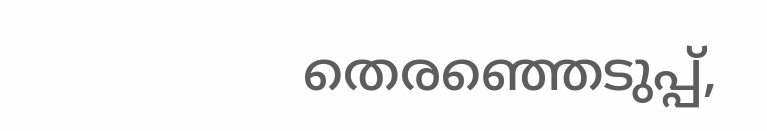തെരഞ്ഞെടുപ്പ്,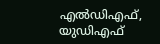എൽഡിഎഫ്, യുഡിഎഫ്